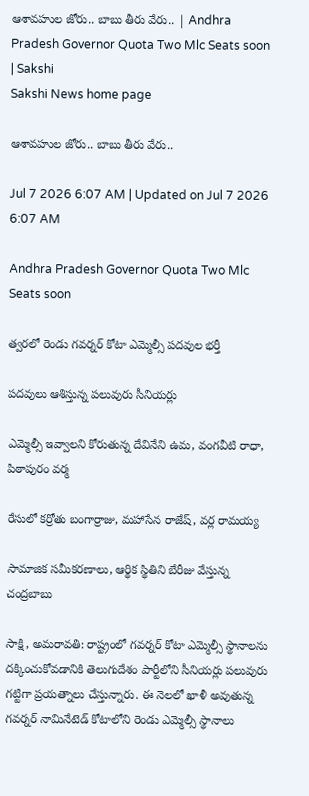ఆశావహుల జోరు.. బాబు తీరు వేరు.. | Andhra Pradesh Governor Quota Two Mlc Seats soon | Sakshi
Sakshi News home page

ఆశావహుల జోరు.. బాబు తీరు వేరు..

Jul 7 2026 6:07 AM | Updated on Jul 7 2026 6:07 AM

Andhra Pradesh Governor Quota Two Mlc Seats soon

త్వరలో రెండు గవర్నర్‌ కోటా ఎమ్మెల్సీ పదవుల భర్తీ

పదవులు ఆశిస్తున్న పలువురు సీనియర్లు

ఎమ్మెల్సీ ఇవ్వాలని కోరుతున్న దేవినేని ఉమ, వంగవీటి రాధా, పిఠాపురం వర్మ

రేసులో కర్రోతు బంగార్రాజు, మహాసేన రాజేష్, వర్ల రామయ్య

సామాజిక సమీకరణాలు, ఆర్థిక స్థితిని బేరీజు వేస్తున్న చంద్రబాబు

సాక్షి, అమరావతి: రాష్ట్రంలో గవర్నర్‌ కోటా ఎమ్మెల్సీ స్థానాలను దక్కించుకోవడానికి తెలుగుదేశం పార్టీలోని సీనియర్లు పలువురు గట్టిగా ప్రయత్నాలు చేస్తున్నారు. ఈ నెలలో ఖాళీ అవుతున్న గవర్నర్‌ నామినేటెడ్‌ కోటాలోని రెండు ఎమ్మెల్సీ స్థానాలు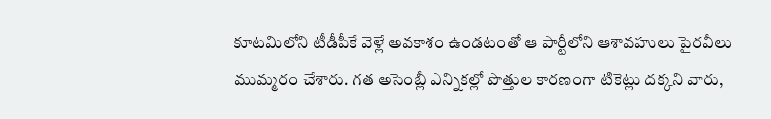కూటమిలోని టీడీపీకే వెళ్లే అవకాశం ఉండటంతో ఆ పార్టీలోని ఆశావహులు పైరవీలు ముమ్మరం చేశారు. గత అసెంబ్లీ ఎన్నికల్లో పొత్తుల కారణంగా టికెట్లు దక్కని వారు,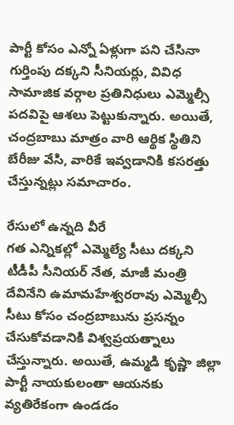పార్టీ కోసం ఎన్నో ఏళ్లుగా పని చేసినా గుర్తింపు దక్కని సీనియర్లు, వివిధ సామాజిక వర్గాల ప్రతినిధులు ఎమ్మెల్సీ పదవిపై ఆశలు పెట్టుకున్నారు. అయితే, చంద్రబాబు మాత్రం వారి ఆర్థిక స్థితిని బేరీజు వేసి, వారికే ఇవ్వడానికి కసరత్తు చేస్తున్నట్లు సమాచారం.

రేసులో ఉన్నది వీరే
గత ఎన్నికల్లో ఎమ్మెల్యే సీటు దక్కని టీడీపీ సీనియర్‌ నేత, మాజీ మంత్రి దేవినేని ఉమామహేశ్వరరావు ఎమ్మెల్సీ సీటు కోసం చంద్రబాబును ప్రసన్నం చేసుకోవడానికి విశ్వప్రయత్నాలు చేస్తున్నారు. అయితే, ఉమ్మడి కృష్ణా జిల్లా పార్టీ నాయకులంతా ఆయనకు వ్యతిరేకంగా ఉండడం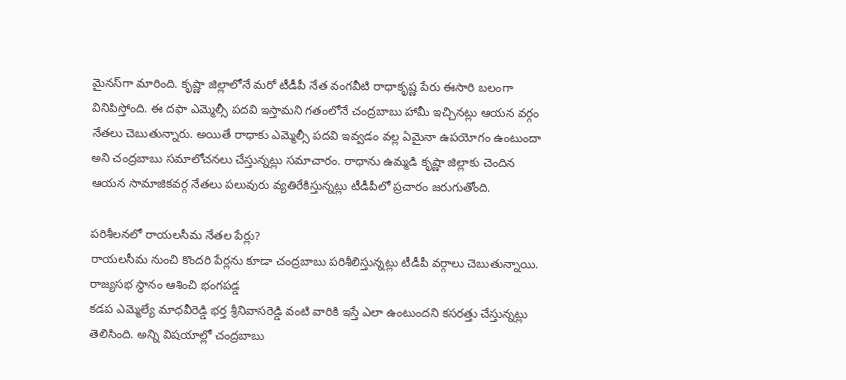మైనస్‌గా మారింది. కృష్ణా జిల్లాలోనే మరో టీడీపీ నేత వంగవీటి రాధాకృష్ణ పేరు ఈసారి బలంగా వినిపిస్తోంది. ఈ దఫా ఎమ్మెల్సీ పదవి ఇస్తామని గతంలోనే చంద్రబాబు హామీ ఇచ్చినట్లు ఆయన వర్గం నేతలు చెబుతున్నారు. అయితే రాధాకు ఎమ్మెల్సీ పదవి ఇవ్వడం వల్ల ఏమైనా ఉపయోగం ఉంటుందా అని చంద్రబాబు సమాలోచనలు చేస్తున్నట్లు సమాచారం. రాధాను ఉమ్మడి కృష్ణా జిల్లాకు చెందిన ఆయన సామాజికవర్గ నేతలు పలువురు వ్యతిరేకిస్తున్నట్లు టీడీపీలో ప్రచారం జరుగుతోంది.

పరిశీలనలో రాయలసీమ నేతల పేర్లు?
రాయలసీమ నుంచి కొందరి పేర్లను కూడా చంద్రబాబు పరిశీలిస్తున్నట్లు టీడీపీ వర్గాలు చెబుతున్నాయి. రాజ్యసభ స్థానం ఆశించి భంగపడ్డ
కడప ఎమ్మెల్యే మాధవీరెడ్డి భర్త శ్రీనివాసరెడ్డి వంటి వారికి ఇస్తే ఎలా ఉంటుందని కసరత్తు చేస్తున్నట్లు తెలిసింది. అన్ని విషయాల్లో చంద్రబాబు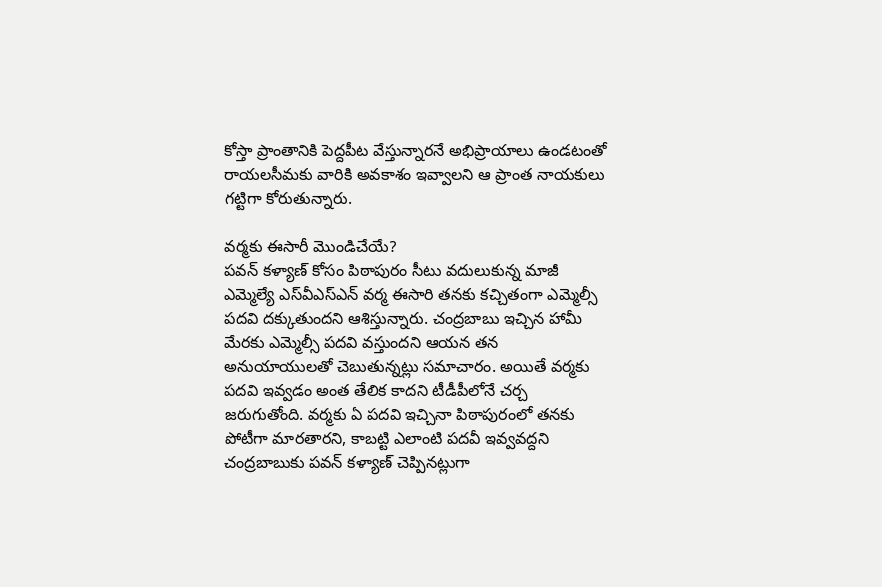కోస్తా ప్రాంతానికి పెద్దపీట వేస్తున్నారనే అభిప్రాయాలు ఉండటంతో రాయలసీమకు వారికి అవకాశం ఇవ్వాలని ఆ ప్రాంత నాయకులు గట్టిగా కోరుతున్నారు.

వర్మకు ఈసారీ మొండిచేయే?
పవన్‌ కళ్యాణ్‌ కోసం పిఠాపురం సీటు వదులుకున్న మాజీ ఎమ్మెల్యే ఎస్‌వీఎస్‌ఎన్‌ వర్మ ఈసారి తనకు కచ్చితంగా ఎమ్మెల్సీ పదవి దక్కుతుందని ఆశిస్తున్నారు. చంద్రబాబు ఇచ్చిన హామీ మేరకు ఎమ్మెల్సీ పదవి వస్తుందని ఆయన తన అనుయాయులతో చెబుతున్నట్లు సమాచారం. అయితే వర్మకు పదవి ఇవ్వడం అంత తేలిక కాదని టీడీపీలోనే చర్చ జరుగుతోంది. వర్మకు ఏ పదవి ఇచ్చినా పిఠాపురంలో తనకు పోటీగా మారతారని, కాబట్టి ఎలాంటి పదవీ ఇవ్వవద్దని చంద్రబాబుకు పవన్‌ కళ్యాణ్‌ చెప్పినట్లుగా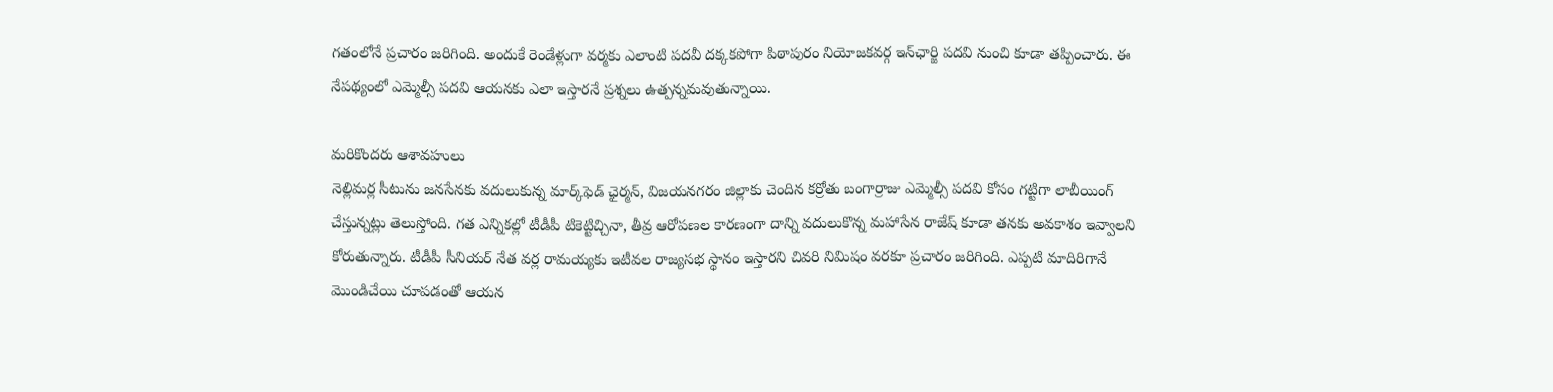గతంలోనే ప్రచారం జరిగింది. అందుకే రెండేళ్లుగా వర్మకు ఎలాంటి పదవీ దక్కకపోగా పిఠాపురం నియోజకవర్గ ఇన్‌ఛార్జి పదవి నుంచి కూడా తప్పించారు. ఈ నేపథ్యంలో ఎమ్మెల్సీ పదవి ఆయనకు ఎలా ఇస్తారనే ప్రశ్నలు ఉత్పన్నమవుతున్నాయి.

మరికొందరు ఆశావహులు
నెల్లిమర్ల సీటును జనసేనకు వదులుకున్న మార్క్‌ఫెడ్‌ ఛైర్మన్, విజయనగరం జిల్లాకు చెందిన కర్రోతు బంగార్రాజు ఎమ్మెల్సీ పదవి కోసం గట్టిగా లాబీయింగ్‌ చేస్తున్నట్లు తెలుస్తోంది. గత ఎన్నికల్లో టీడీపీ టికెట్టిచ్చినా, తీవ్ర ఆరోపణల కారణంగా దాన్ని వదులుకొన్న మహాసేన రాజేష్‌ కూడా తనకు అవకాశం ఇవ్వాలని కోరుతున్నారు. టీడీపీ సీనియర్‌ నేత వర్ల రామయ్యకు ఇటీవల రాజ్యసభ స్థానం ఇస్తారని చివరి నిమిషం వరకూ ప్రచారం జరిగింది. ఎప్పటి మాదిరిగానే మొండిచేయి చూపడంతో ఆయన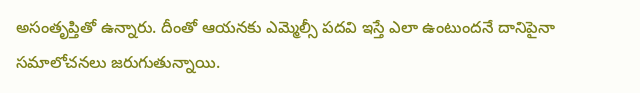అసంతృప్తితో ఉన్నారు. దీంతో ఆయనకు ఎమ్మెల్సీ పదవి ఇస్తే ఎలా ఉంటుందనే దానిపైనా సమాలోచనలు జరుగుతున్నాయి.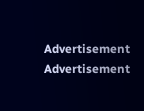Advertisement
Advertisement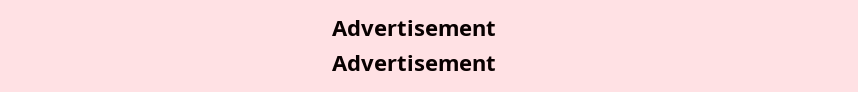Advertisement
Advertisement